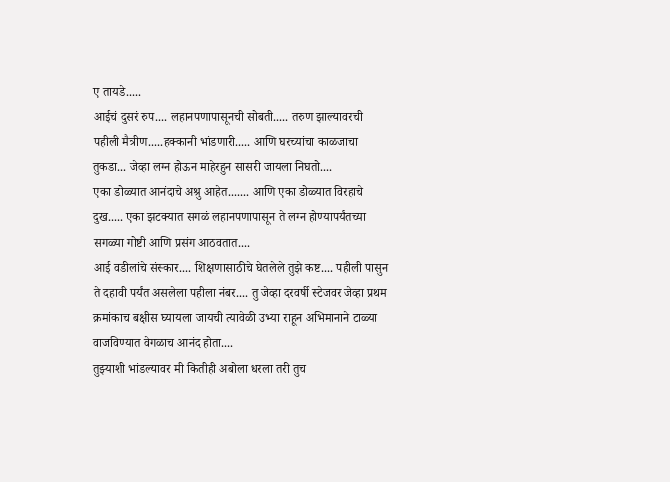ए तायडे.....
आईचं दुसरं रुप.... लहानपणापासूनची सोबती..... तरुण झाल्यावरची पहीली मैत्रीण.....हक्कानी भांडणारी..... आणि घरच्यांचा काळजाचा तुकडा... जेव्हा लग्न होऊन माहेरहुन सासरी जायला निघतो....
एका डोळ्यात आनंदाचे अश्रु आहेत....... आणि एका डोळ्यात विरहाचे दुख..... एका झटक्यात सगळं लहानपणापासून ते लग्न होण्यापर्यंतच्या सगळ्या गोष्टी आणि प्रसंग आठवतात....
आई वडीलांचे संस्कार.... शिक्षणासाठीचे घेतलेले तुझे कष्ट.... पहीली पासुन ते दहावी पर्यंत असलेला पहीला नंबर.... तु जेव्हा दरवर्षी स्टेजवर जेव्हा प्रथम क्रमांकाच बक्षीस घ्यायला जायची त्यावेळी उभ्या राहून अभिमानाने टाळ्या वाजविण्यात वेगळाच आनंद होता....
तुझ्याशी भांडल्यावर मी कितीही अबोला धरला तरी तुच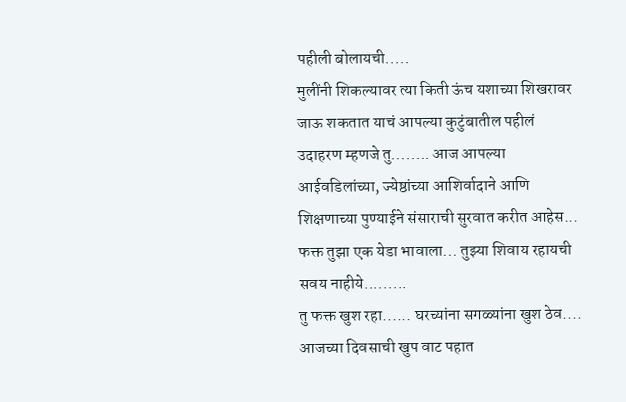पहीली बोलायची.....
मुलींनी शिकल्यावर त्या किती ऊंच यशाच्या शिखरावर जाऊ शकतात याचं आपल्या कुटुंबातील पहीलं उदाहरण म्हणजे तु........ आज आपल्या आईवडिलांच्या, ज्येष्ठांच्या आशिर्वादाने आणि शिक्षणाच्या पुण्याईने संसाराची सुरवात करीत आहेस...
फक्त तुझा एक येडा भावाला... तुझ्या शिवाय रहायची सवय नाहीये.........
तु फक्त खुश रहा...... घरच्यांना सगळ्यांना खुश ठेव....
आजच्या दिवसाची खुप वाट पहात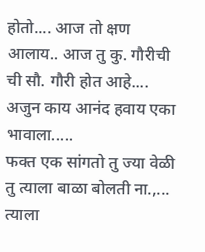होतो.... आज तो क्षण आलाय.. आज तु कु. गौरीची ची सौ. गौरी होत आहे.... अजुन काय आनंद हवाय एका भावाला.....
फक्त एक सांगतो तु ज्या वेळी तु त्याला बाळा बोलती ना.,... त्याला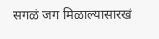सगळं जग मिळाल्यासारखं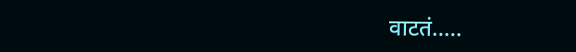वाटतं.....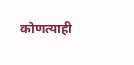कोणत्याही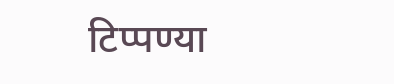टिप्पण्या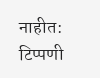नाहीत:
टिप्पणी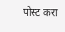पोस्ट करा